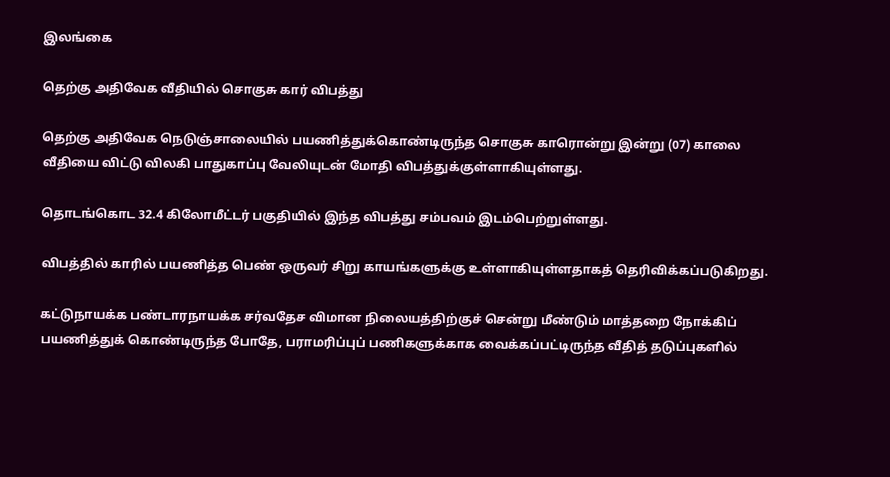இலங்கை

தெற்கு அதிவேக வீதியில் சொகுசு கார் விபத்து

தெற்கு அதிவேக நெடுஞ்சாலையில் பயணித்துக்கொண்டிருந்த சொகுசு காரொன்று இன்று (07) காலை வீதியை விட்டு விலகி பாதுகாப்பு வேலியுடன் மோதி விபத்துக்குள்ளாகியுள்ளது.

தொடங்கொட 32.4 கிலோமீட்டர் பகுதியில் இந்த விபத்து சம்பவம் இடம்பெற்றுள்ளது.

விபத்தில் காரில் பயணித்த பெண் ஒருவர் சிறு காயங்களுக்கு உள்ளாகியுள்ளதாகத் தெரிவிக்கப்படுகிறது.

கட்டுநாயக்க பண்டாரநாயக்க சர்வதேச விமான நிலையத்திற்குச் சென்று மீண்டும் மாத்தறை நோக்கிப் பயணித்துக் கொண்டிருந்த போதே, பராமரிப்புப் பணிகளுக்காக வைக்கப்பட்டிருந்த வீதித் தடுப்புகளில்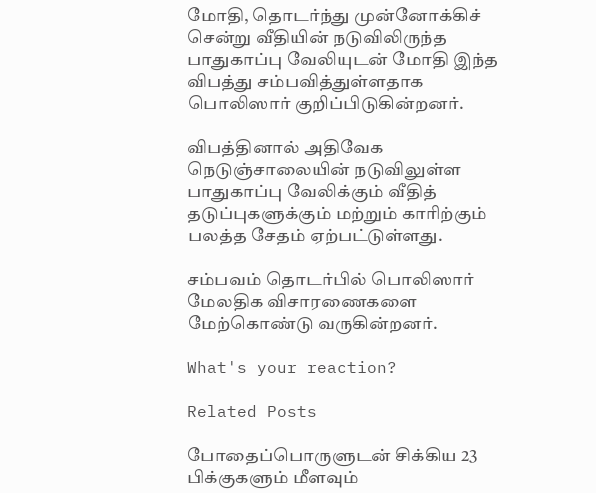மோதி, தொடர்ந்து முன்னோக்கிச் சென்று வீதியின் நடுவிலிருந்த பாதுகாப்பு வேலியுடன் மோதி இந்த விபத்து சம்பவித்துள்ளதாக பொலிஸார் குறிப்பிடுகின்றனர்.

விபத்தினால் அதிவேக நெடுஞ்சாலையின் நடுவிலுள்ள பாதுகாப்பு வேலிக்கும் வீதித் தடுப்புகளுக்கும் மற்றும் காரிற்கும் பலத்த சேதம் ஏற்பட்டுள்ளது.

சம்பவம் தொடர்பில் பொலிஸார் மேலதிக விசாரணைகளை மேற்கொண்டு வருகின்றனர்.

What's your reaction?

Related Posts

போதைப்பொருளுடன் சிக்கிய 23 பிக்குகளும் மீளவும்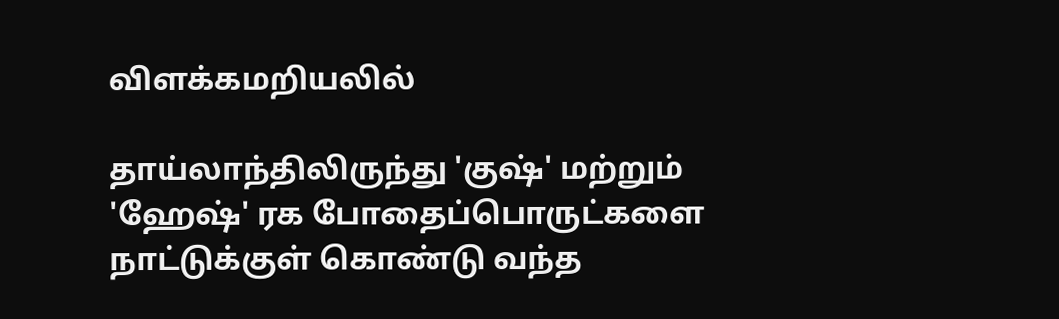விளக்கமறியலில்

தாய்லாந்திலிருந்து 'குஷ்' மற்றும் 'ஹேஷ்' ரக போதைப்பொருட்களை நாட்டுக்குள் கொண்டு வந்த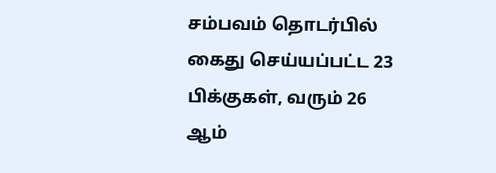சம்பவம் தொடர்பில் கைது செய்யப்பட்ட 23 பிக்குகள், வரும் 26 ஆம்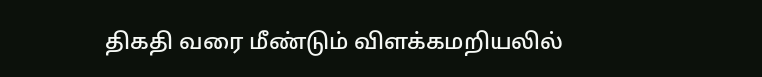திகதி வரை மீண்டும் விளக்கமறியலில்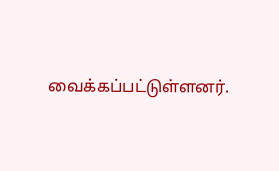வைக்கப்பட்டுள்ளனர்.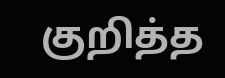குறித்த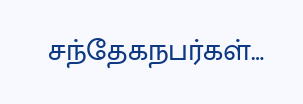சந்தேகநபர்கள்…